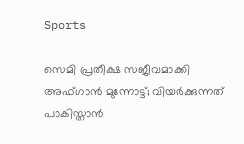Sports

സെമി പ്രതീക്ഷ സജീവമാക്കി അഫ്ഗാന്‍ മുന്നോട്ട്; വിയര്‍ക്കുന്നത് പാകിസ്താന്‍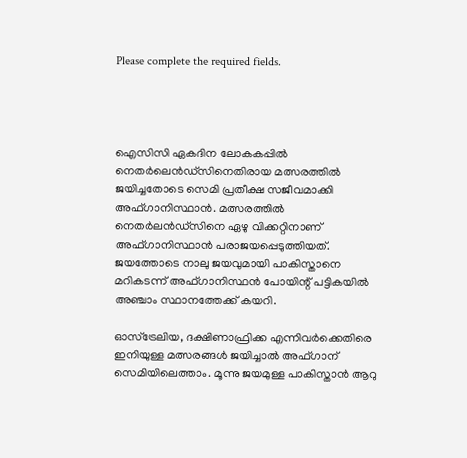Please complete the required fields.




ഐസിസി ഏകദിന ലോകകപ്പില്‍ നെതര്‍ലെന്‍ഡ്‌സിനെതിരായ മത്സരത്തില്‍ ജയിച്ചതോടെ സെമി പ്രതീക്ഷ സജീവമാക്കി അഫ്ഗാനിസ്ഥാന്‍. മത്സരത്തില്‍ നെതര്‍ലന്‍ഡ്‌സിനെ ഏഴു വിക്കറ്റിനാണ് അഫ്ഗാനിസ്ഥാന്‍ പരാജയപ്പെടുത്തിയത്. ജയത്തോടെ നാലു ജയവുമായി പാകിസ്താനെ മറികടന്ന് അഫ്ഗാനിസ്ഥന്‍ പോയിന്റ് പട്ടികയില്‍ അഞ്ചാം സ്ഥാനത്തേക്ക് കയറി.

ഓസ്‌ട്രേലിയ, ദക്ഷിണാഫ്രിക്ക എന്നിവര്‍ക്കെതിരെ ഇനിയുള്ള മത്സരങ്ങള്‍ ജയിച്ചാല്‍ അഫ്ഗാന് സെമിയിലെത്താം. മൂന്നു ജയമുള്ള പാകിസ്താന്‍ ആറു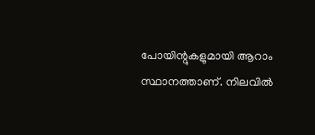പോയിന്റുകളുമായി ആറാം സ്ഥാനത്താണ്. നിലവില്‍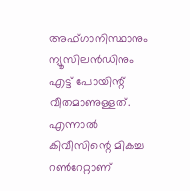അഫ്ഗാനിസ്ഥാനും ന്യൂസിലന്‍ഡിനും എട്ട് പോയിന്റ് വീതമാണുള്ളത്. എന്നാല്‍ കിവീസിന്റെ മികച്ച റണ്‍റേറ്റാണ്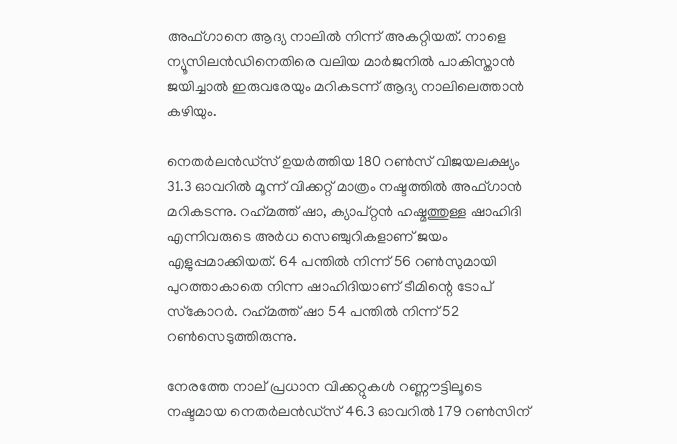അഫ്ഗാനെ ആദ്യ നാലില്‍ നിന്ന് അകറ്റിയത്. നാളെ ന്യൂസിലന്‍ഡിനെതിരെ വലിയ മാര്‍ജനില്‍ പാകിസ്താന്‍ ജയിച്ചാല്‍ ഇരുവരേയും മറികടന്ന് ആദ്യ നാലിലെത്താന്‍ കഴിയും.

നെതര്‍ലന്‍ഡ്സ് ഉയര്‍ത്തിയ 180 റണ്‍സ് വിജയലക്ഷ്യം 31.3 ഓവറില്‍ മൂന്ന് വിക്കറ്റ് മാത്രം നഷ്ടത്തില്‍ അഫ്ഗാന്‍ മറികടന്നു. റഹ്‌മത്ത് ഷാ, ക്യാപ്റ്റന്‍ ഹഷ്മത്തുള്ള ഷാഹിദി എന്നിവരുടെ അര്‍ധ സെഞ്ചുറികളാണ് ജയം എളുപ്പമാക്കിയത്. 64 പന്തില്‍ നിന്ന് 56 റണ്‍സുമായി പുറത്താകാതെ നിന്ന ഷാഹിദിയാണ് ടീമിന്റെ ടോപ് സ്‌കോറര്‍. റഹ്‌മത്ത് ഷാ 54 പന്തില്‍ നിന്ന് 52 റണ്‍സെടുത്തിരുന്നു.

നേരത്തേ നാല് പ്രധാന വിക്കറ്റുകള്‍ റണ്ണൗട്ടിലൂടെ നഷ്ടമായ നെതര്‍ലന്‍ഡ്‌സ് 46.3 ഓവറില്‍ 179 റണ്‍സിന്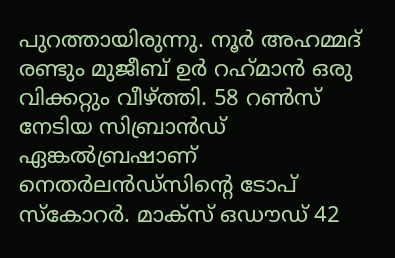പുറത്തായിരുന്നു. നൂര്‍ അഹമ്മദ് രണ്ടും മുജീബ് ഉര്‍ റഹ്‌മാന്‍ ഒരു വിക്കറ്റും വീഴ്ത്തി. 58 റണ്‍സ് നേടിയ സിബ്രാന്‍ഡ് ഏങ്കല്‍ബ്രഷാണ് നെതര്‍ലന്‍ഡ്സിന്റെ ടോപ് സ്‌കോറര്‍. മാക്സ് ഒഡൗഡ് 42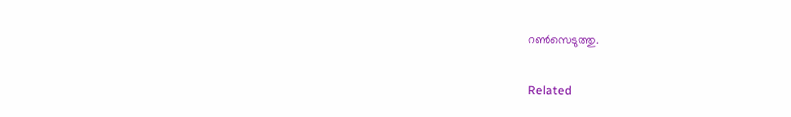റണ്‍സെടുത്തു.

Related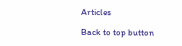Articles

Back to top button